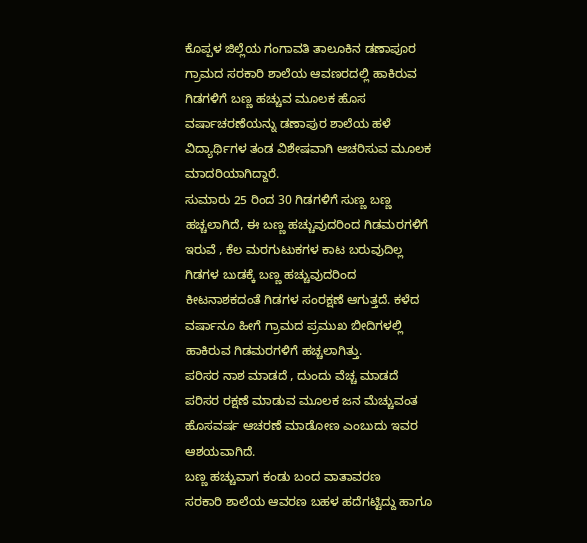ಕೊಪ್ಪಳ ಜಿಲ್ಲೆಯ ಗಂಗಾವತಿ ತಾಲೂಕಿನ ಡಣಾಪೂರ ಗ್ರಾಮದ ಸರಕಾರಿ ಶಾಲೆಯ ಆವಣರದಲ್ಲಿ ಹಾಕಿರುವ ಗಿಡಗಳಿಗೆ ಬಣ್ಣ ಹಚ್ಚುವ ಮೂಲಕ ಹೊಸ ವರ್ಷಾಚರಣೆಯನ್ನು ಡಣಾಪುರ ಶಾಲೆಯ ಹಳೆ ವಿದ್ಯಾರ್ಥಿಗಳ ತಂಡ ವಿಶೇಷವಾಗಿ ಆಚರಿಸುವ ಮೂಲಕ ಮಾದರಿಯಾಗಿದ್ದಾರೆ.
ಸುಮಾರು 25 ರಿಂದ 30 ಗಿಡಗಳಿಗೆ ಸುಣ್ಣ ಬಣ್ಣ ಹಚ್ಚಲಾಗಿದೆ, ಈ ಬಣ್ಣ ಹಚ್ಚುವುದರಿಂದ ಗಿಡಮರಗಳಿಗೆ ಇರುವೆ , ಕೆಲ ಮರಗುಟುಕಗಳ ಕಾಟ ಬರುವುದಿಲ್ಲ ಗಿಡಗಳ ಬುಡಕ್ಕೆ ಬಣ್ಣ ಹಚ್ಚುವುದರಿಂದ ಕೀಟನಾಶಕದಂತೆ ಗಿಡಗಳ ಸಂರಕ್ಷಣೆ ಆಗುತ್ತದೆ. ಕಳೆದ ವರ್ಷಾನೂ ಹೀಗೆ ಗ್ರಾಮದ ಪ್ರಮುಖ ಬೀದಿಗಳಲ್ಲಿ ಹಾಕಿರುವ ಗಿಡಮರಗಳಿಗೆ ಹಚ್ಚಲಾಗಿತ್ತು.
ಪರಿಸರ ನಾಶ ಮಾಡದೆ , ದುಂದು ವೆಚ್ಚ ಮಾಡದೆ ಪರಿಸರ ರಕ್ಷಣೆ ಮಾಡುವ ಮೂಲಕ ಜನ ಮೆಚ್ಚುವಂತ ಹೊಸವರ್ಷ ಆಚರಣೆ ಮಾಡೋಣ ಎಂಬುದು ಇವರ ಆಶಯವಾಗಿದೆ.
ಬಣ್ಣ ಹಚ್ಚುವಾಗ ಕಂಡು ಬಂದ ವಾತಾವರಣ
ಸರಕಾರಿ ಶಾಲೆಯ ಆವರಣ ಬಹಳ ಹದೆಗಟ್ಟಿದ್ದು ಹಾಗೂ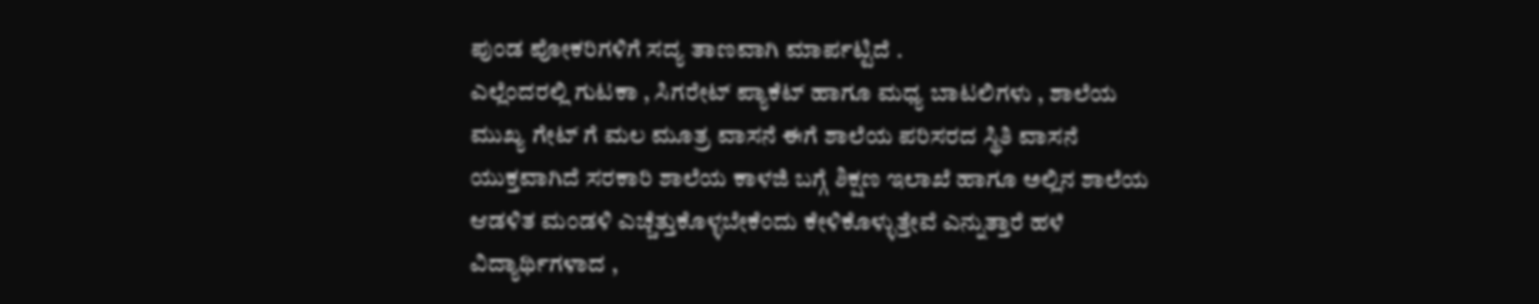ಪುಂಡ ಪೋಕರಿಗಳಿಗೆ ಸದ್ಯ ತಾಣವಾಗಿ ಮಾರ್ಪಟ್ಟಿದೆ .
ಎಲ್ಲೆಂದರಲ್ಲಿ ಗುಟಕಾ , ಸಿಗರೇಟ್ ಪ್ಯಾಕೆಟ್ ಹಾಗೂ ಮಧ್ಯ ಬಾಟಲಿಗಳು , ಶಾಲೆಯ ಮುಖ್ಯ ಗೇಟ್ ಗೆ ಮಲ ಮೂತ್ರ ವಾಸನೆ ಈಗೆ ಶಾಲೆಯ ಪರಿಸರದ ಸ್ಥಿತಿ ವಾಸನೆ ಯುಕ್ತವಾಗಿದೆ ಸರಕಾರಿ ಶಾಲೆಯ ಕಾಳಜಿ ಬಗ್ಗೆ ಶಿಕ್ಷಣ ಇಲಾಖೆ ಹಾಗೂ ಅಲ್ಲಿನ ಶಾಲೆಯ ಆಡಳಿತ ಮಂಡಳಿ ಎಚ್ಚೆತ್ತುಕೊಳ್ಳಬೇಕೆಂದು ಕೇಳಿಕೊಳ್ಳುತ್ತೇವೆ ಎನ್ನುತ್ತಾರೆ ಹಳೆ ವಿದ್ಯಾರ್ಥಿಗಳಾದ ,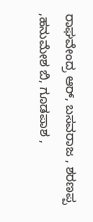ರಾಘವೇಂದ್ರ ಆರ್, ಬಸವರಾಜ , ಶರಣಪ್ಪ ,ಹನುಮೇಶ ಬಿ, ಗೂಡಪಾಶ ,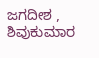ಜಗದೀಶ , ಶಿವುಕುಮಾರ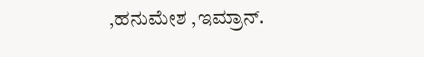,ಹನುಮೇಶ ,ಇಮ್ರಾನ್.